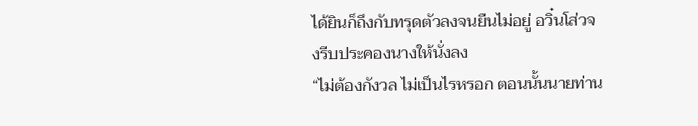ได้ยินก็ถึงกับทรุดตัวลงจนยืนไม่อยู่ อวิ๋นโส่วจงรีบประคองนางให้นั่งลง
“ไม่ต้องกังวล ไม่เป็นไรหรอก ตอนนั้นนายท่าน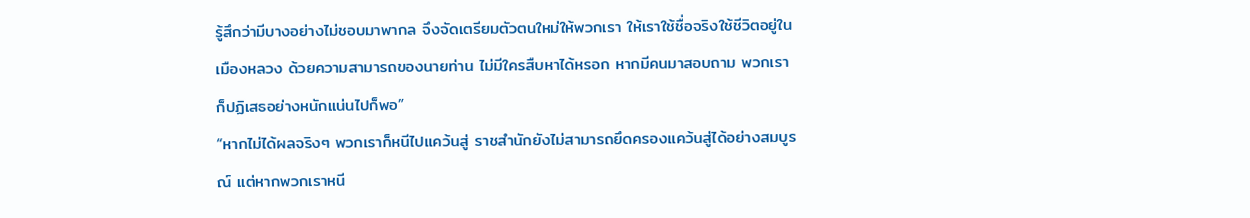รู้สึกว่ามีบางอย่างไม่ชอบมาพากล จึงจัดเตรียมตัวตนใหม่ให้พวกเรา ให้เราใช้ชื่อจริงใช้ชีวิตอยู่ในเมืองหลวง ด้วยความสามารถของนายท่าน ไม่มีใครสืบหาได้หรอก หากมีคนมาสอบถาม พวกเราก็ปฏิเสธอย่างหนักแน่นไปก็พอ”
“หากไม่ได้ผลจริงๆ พวกเราก็หนีไปแคว้นสู่ ราชสำนักยังไม่สามารถยึดครองแคว้นสู่ได้อย่างสมบูรณ์ แต่หากพวกเราหนี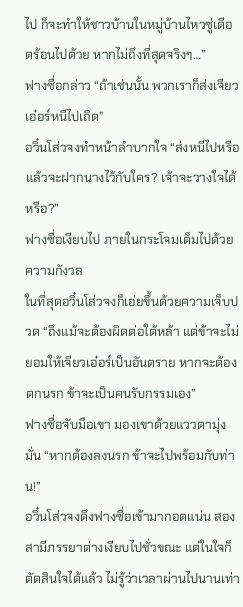ไป ก็จะทำให้ชาวบ้านในหมู่บ้านไหวซู่เดือดร้อนไปด้วย หากไม่ถึงที่สุดจริงๆ…”
ฟางซื่อกล่าว “ถ้าเช่นนั้น พวกเราก็ส่งเจียวเอ๋อร์หนีไปเถิด”
อวิ๋นโส่วจงทำหน้าลำบากใจ “ส่งหนีไปหรือ แล้วจะฝากนางไว้กับใคร? เจ้าจะวางใจได้หรือ?”
ฟางซื่อเงียบไป ภายในกระโจมเต็มไปด้วยความกังวล
ในที่สุดอวิ๋นโส่วจงก็เอ่ยขึ้นด้วยความเจ็บปวด “ถึงแม้จะต้องผิดต่อใต้หล้า แต่ข้าจะไม่ยอมให้เจียวเอ๋อร์เป็นอันตราย หากจะต้องตกนรก ข้าจะเป็นคนรับกรรมเอง”
ฟางซื่อจับมือเขา มองเขาด้วยแววตามุ่งมั่น “หากต้องลงนรก ข้าจะไปพร้อมกับท่าน!”
อวิ๋นโส่วจงดึงฟางซื่อเข้ามากอดแน่น สองสามีภรรยาต่างเงียบไปชั่วขณะ แต่ในใจก็ตัดสินใจได้แล้ว ไม่รู้ว่าเวลาผ่านไปนานเท่า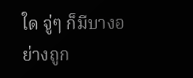ใด จู่ๆ ก็มีบางอย่างถูก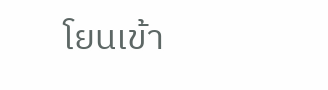โยนเข้า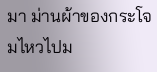มา ม่านผ้าของกระโจมไหวไปม